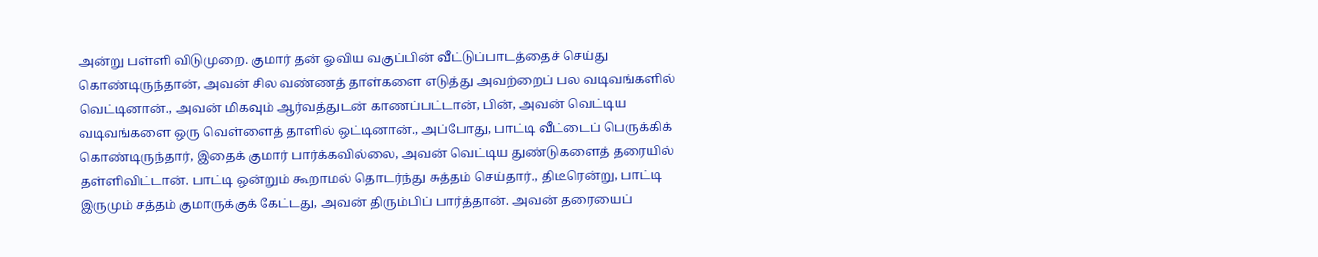அன்று பள்ளி விடுமுறை. குமார் தன் ஓவிய வகுப்பின் வீட்டுப்பாடத்தைச் செய்து கொண்டிருந்தான், அவன் சில வண்ணத் தாள்களை எடுத்து அவற்றைப் பல வடிவங்களில் வெட்டினான்., அவன் மிகவும் ஆர்வத்துடன் காணப்பட்டான், பின், அவன் வெட்டிய வடிவங்களை ஒரு வெள்ளைத் தாளில் ஒட்டினான்., அப்போது, பாட்டி வீட்டைப் பெருக்கிக் கொண்டிருந்தார், இதைக் குமார் பார்க்கவில்லை, அவன் வெட்டிய துண்டுகளைத் தரையில் தள்ளிவிட்டான். பாட்டி ஒன்றும் கூறாமல் தொடர்ந்து சுத்தம் செய்தார்., திடீரென்று, பாட்டி இருமும் சத்தம் குமாருக்குக் கேட்டது, அவன் திரும்பிப் பார்த்தான். அவன் தரையைப்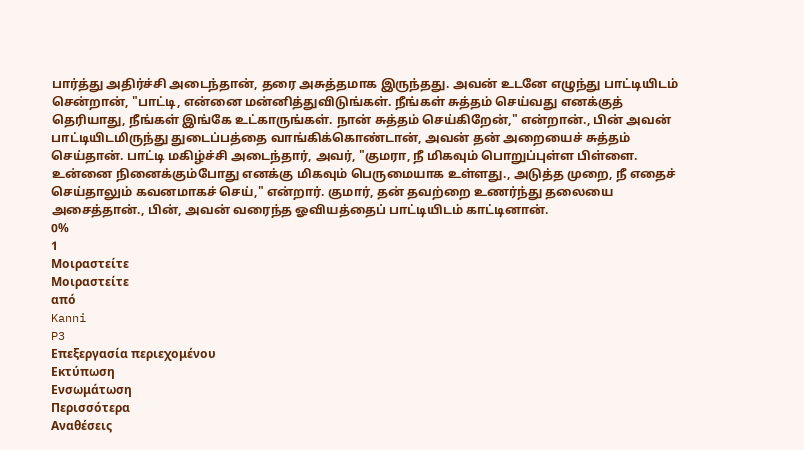பார்த்து அதிர்ச்சி அடைந்தான், தரை அசுத்தமாக இருந்தது. அவன் உடனே எழுந்து பாட்டியிடம் சென்றான், "பாட்டி, என்னை மன்னித்துவிடுங்கள். நீங்கள் சுத்தம் செய்வது எனக்குத் தெரியாது, நீங்கள் இங்கே உட்காருங்கள். நான் சுத்தம் செய்கிறேன்," என்றான்., பின் அவன் பாட்டியிடமிருந்து துடைப்பத்தை வாங்கிக்கொண்டான், அவன் தன் அறையைச் சுத்தம் செய்தான். பாட்டி மகிழ்ச்சி அடைந்தார், அவர், "குமரா, நீ மிகவும் பொறுப்புள்ள பிள்ளை. உன்னை நினைக்கும்போது எனக்கு மிகவும் பெருமையாக உள்ளது., அடுத்த முறை, நீ எதைச் செய்தாலும் கவனமாகச் செய்," என்றார். குமார், தன் தவற்றை உணர்ந்து தலையை அசைத்தான்., பின், அவன் வரைந்த ஓவியத்தைப் பாட்டியிடம் காட்டினான்.
0%
1
Μοιραστείτε
Μοιραστείτε
από
Kanni
P3
Επεξεργασία περιεχομένου
Εκτύπωση
Ενσωμάτωση
Περισσότερα
Αναθέσεις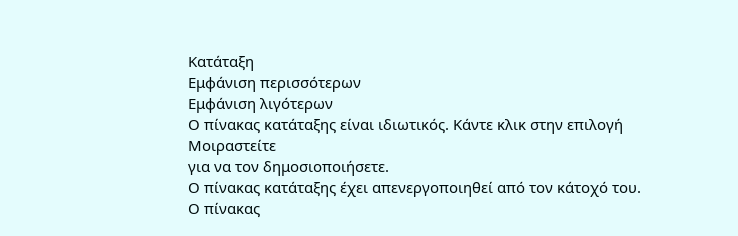Κατάταξη
Εμφάνιση περισσότερων
Εμφάνιση λιγότερων
Ο πίνακας κατάταξης είναι ιδιωτικός. Κάντε κλικ στην επιλογή
Μοιραστείτε
για να τον δημοσιοποιήσετε.
Ο πίνακας κατάταξης έχει απενεργοποιηθεί από τον κάτοχό του.
Ο πίνακας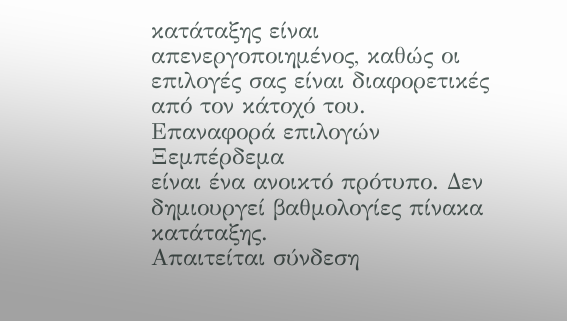κατάταξης είναι απενεργοποιημένος, καθώς οι επιλογές σας είναι διαφορετικές από τον κάτοχό του.
Επαναφορά επιλογών
Ξεμπέρδεμα
είναι ένα ανοικτό πρότυπο. Δεν δημιουργεί βαθμολογίες πίνακα κατάταξης.
Απαιτείται σύνδεση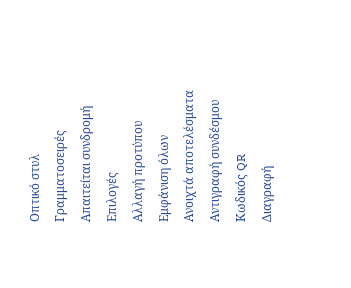Οπτικό στυλ
Γραμματοσειρές
Απαιτείται συνδρομή
Επιλογές
Αλλαγή προτύπου
Εμφάνιση όλων
Ανοιχτά αποτελέσματα
Αντιγραφή συνδέσμου
Κωδικός QR
Διαγραφή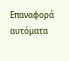Επαναφορά αυτόματα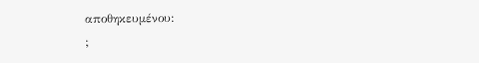αποθηκευμένου:
;